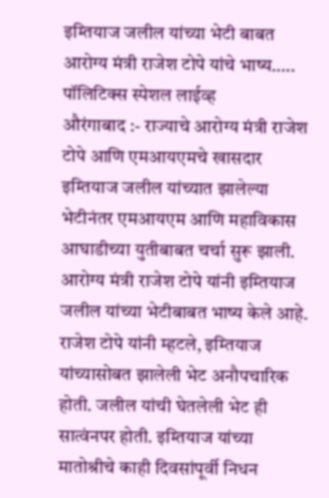इम्तियाज जलील यांच्या भेटी बाबत आरोग्य मंत्री राजेश टोपे यांचे भाष्य…..
पॉलिटिक्स स्पेशल लाईव्ह
औरंगाबाद :- राज्याचे आरोग्य मंत्री राजेश टोपे आणि एमआयएमचे खासदार इम्तियाज जलील यांच्यात झालेल्या भेटीनंतर एमआयएम आणि महाविकास आघाडीच्या युतीबाबत चर्चा सुरू झाली. आरोग्य मंत्री राजेश टोपे यांनी इम्तियाज जलील यांच्या भेटीबाबत भाष्य केले आहे.
राजेश टोपे यांनी म्हटले, इम्तियाज यांच्यासोबत झालेली भेट अनौपचारिक होती. जलील यांची घेतलेली भेट ही सात्वंनपर होती. इम्तियाज यांच्या मातोश्रीचे काही दिवसांपूर्वी निधन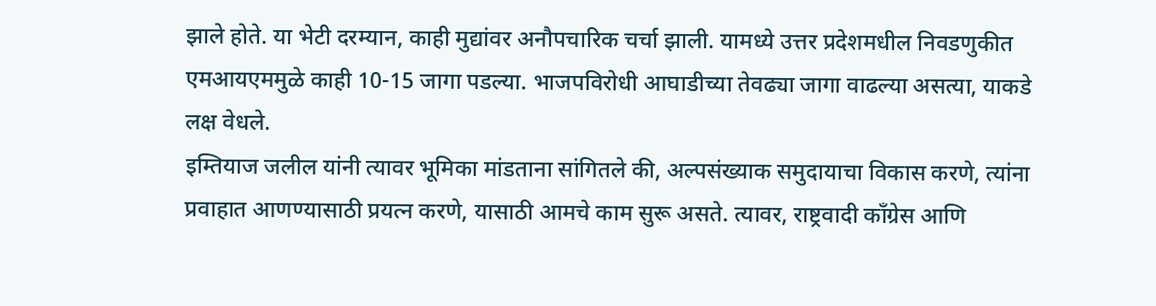झाले होते. या भेटी दरम्यान, काही मुद्यांवर अनौपचारिक चर्चा झाली. यामध्ये उत्तर प्रदेशमधील निवडणुकीत एमआयएममुळे काही 10-15 जागा पडल्या. भाजपविरोधी आघाडीच्या तेवढ्या जागा वाढल्या असत्या, याकडे लक्ष वेधले.
इम्तियाज जलील यांनी त्यावर भूमिका मांडताना सांगितले की, अल्पसंख्याक समुदायाचा विकास करणे, त्यांना प्रवाहात आणण्यासाठी प्रयत्न करणे, यासाठी आमचे काम सुरू असते. त्यावर, राष्ट्रवादी काँग्रेस आणि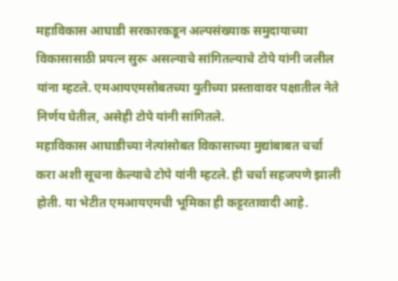महाविकास आघाडी सरकारकडून अल्पसंख्याक समुदायाच्या विकासासाठी प्रयत्न सुरू असल्याचे सांगितल्याचे टोपे यांनी जलील यांना म्हटले. एमआयएमसोबतच्या युतीच्या प्रस्तावावर पक्षातील नेते निर्णय घेतील, असेही टोपे यांनी सांगितले.
महाविकास आघाडीच्या नेत्यांसोबत विकासाच्या मुद्यांबाबत चर्चा करा अशी सूचना केल्याचे टोपे यांनी म्हटले. ही चर्चा सहजपणे झाली होती. या भेटीत एमआयएमची भूमिका ही कट्टरतावादी आहे.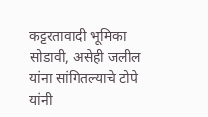कट्टरतावादी भूमिका सोडावी, असेही जलील यांना सांगितल्याचे टोपे यांनी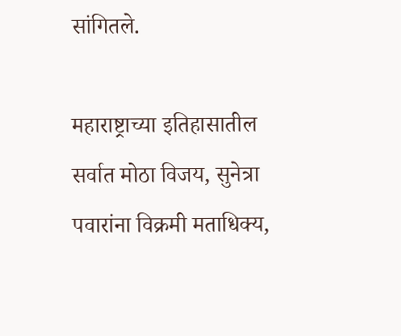सांगितले.

महाराष्ट्राच्या इतिहासातील सर्वात मोठा विजय, सुनेत्रा पवारांना विक्रमी मताधिक्य,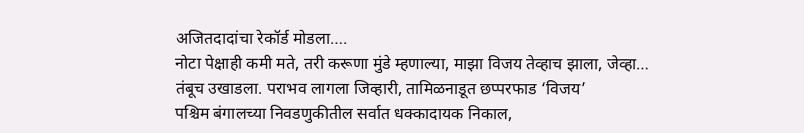अजितदादांचा रेकॉर्ड मोडला….
नोटा पेक्षाही कमी मते, तरी करूणा मुंडे म्हणाल्या, माझा विजय तेव्हाच झाला, जेव्हा…
तंबूच उखाडला. पराभव लागला जिव्हारी, तामिळनाडूत छप्परफाड ‘विजय’
पश्चिम बंगालच्या निवडणुकीतील सर्वात धक्कादायक निकाल,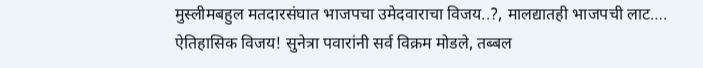मुस्लीमबहुल मतदारसंघात भाजपचा उमेदवाराचा विजय..?, मालद्यातही भाजपची लाट….
ऐतिहासिक विजय! सुनेत्रा पवारांनी सर्व विक्रम मोडले, तब्बल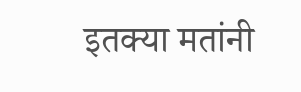इतक्या मतांनी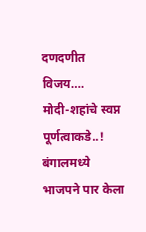दणदणीत विजय….
मोदी-शहांचे स्वप्न पूर्णत्वाकडे..! बंगालमध्ये भाजपने पार केला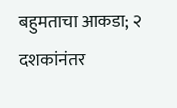बहुमताचा आकडा; २ दशकांनंतर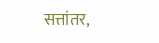सत्तांतर,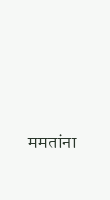ममतांना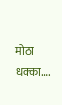मोठा धक्का….